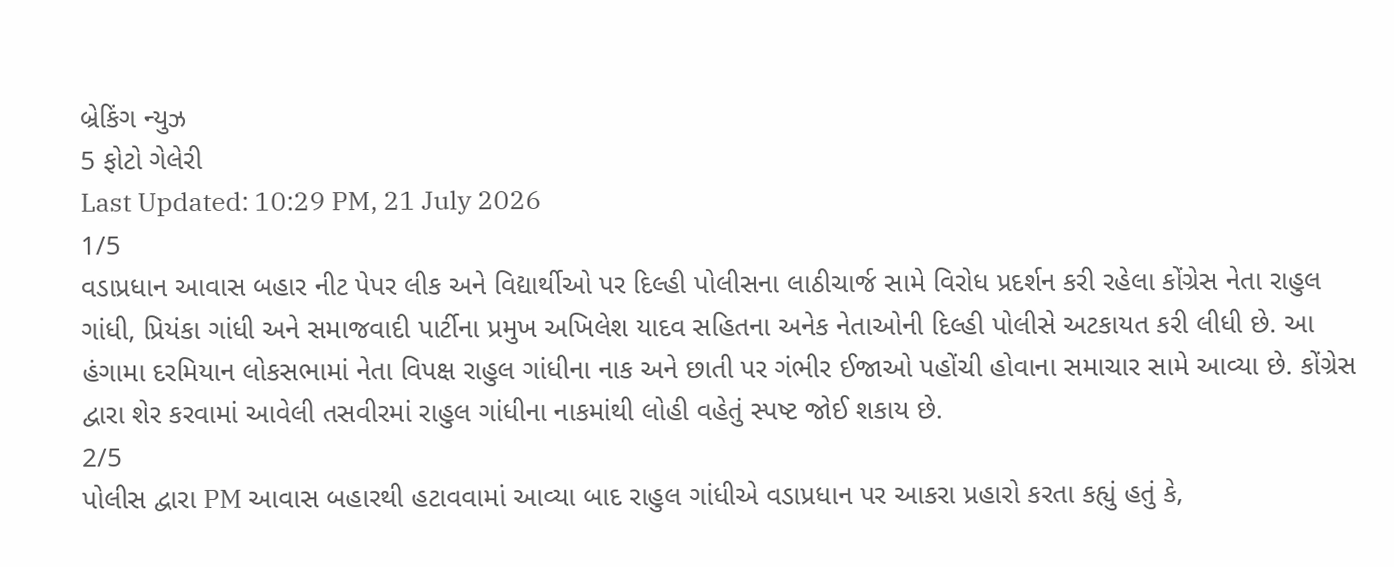બ્રેકિંગ ન્યુઝ
5 ફોટો ગેલેરી
Last Updated: 10:29 PM, 21 July 2026
1/5
વડાપ્રધાન આવાસ બહાર નીટ પેપર લીક અને વિદ્યાર્થીઓ પર દિલ્હી પોલીસના લાઠીચાર્જ સામે વિરોધ પ્રદર્શન કરી રહેલા કોંગ્રેસ નેતા રાહુલ ગાંધી, પ્રિયંકા ગાંધી અને સમાજવાદી પાર્ટીના પ્રમુખ અખિલેશ યાદવ સહિતના અનેક નેતાઓની દિલ્હી પોલીસે અટકાયત કરી લીધી છે. આ હંગામા દરમિયાન લોકસભામાં નેતા વિપક્ષ રાહુલ ગાંધીના નાક અને છાતી પર ગંભીર ઈજાઓ પહોંચી હોવાના સમાચાર સામે આવ્યા છે. કોંગ્રેસ દ્વારા શેર કરવામાં આવેલી તસવીરમાં રાહુલ ગાંધીના નાકમાંથી લોહી વહેતું સ્પષ્ટ જોઈ શકાય છે.
2/5
પોલીસ દ્વારા PM આવાસ બહારથી હટાવવામાં આવ્યા બાદ રાહુલ ગાંધીએ વડાપ્રધાન પર આકરા પ્રહારો કરતા કહ્યું હતું કે,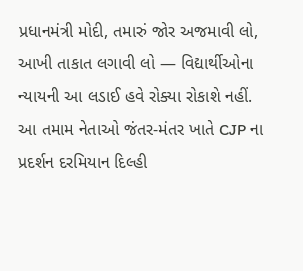પ્રધાનમંત્રી મોદી, તમારું જોર અજમાવી લો, આખી તાકાત લગાવી લો — વિદ્યાર્થીઓના ન્યાયની આ લડાઈ હવે રોક્યા રોકાશે નહીં. આ તમામ નેતાઓ જંતર-મંતર ખાતે CJP ના પ્રદર્શન દરમિયાન દિલ્હી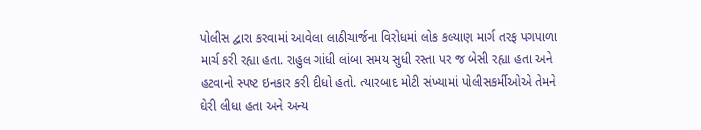પોલીસ દ્વારા કરવામાં આવેલા લાઠીચાર્જના વિરોધમાં લોક કલ્યાણ માર્ગ તરફ પગપાળા માર્ચ કરી રહ્યા હતા. રાહુલ ગાંધી લાંબા સમય સુધી રસ્તા પર જ બેસી રહ્યા હતા અને હટવાનો સ્પષ્ટ ઇનકાર કરી દીધો હતો. ત્યારબાદ મોટી સંખ્યામાં પોલીસકર્મીઓએ તેમને ઘેરી લીધા હતા અને અન્ય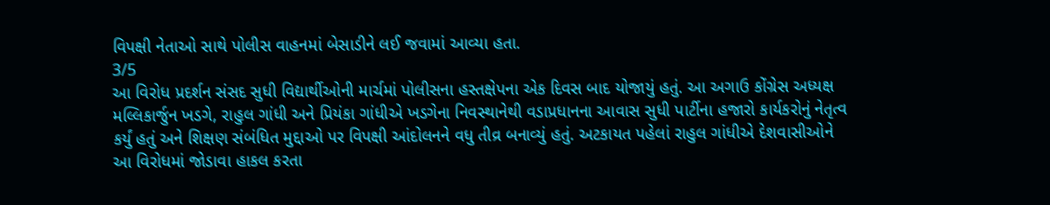વિપક્ષી નેતાઓ સાથે પોલીસ વાહનમાં બેસાડીને લઈ જવામાં આવ્યા હતા.
3/5
આ વિરોધ પ્રદર્શન સંસદ સુધી વિદ્યાર્થીઓની માર્ચમાં પોલીસના હસ્તક્ષેપના એક દિવસ બાદ યોજાયું હતું. આ અગાઉ કોંગ્રેસ અધ્યક્ષ મલ્લિકાર્જુન ખડગે, રાહુલ ગાંધી અને પ્રિયંકા ગાંધીએ ખડગેના નિવસ્થાનેથી વડાપ્રધાનના આવાસ સુધી પાર્ટીના હજારો કાર્યકરોનું નેતૃત્વ કર્યું હતું અને શિક્ષણ સંબંધિત મુદ્દાઓ પર વિપક્ષી આંદોલનને વધુ તીવ્ર બનાવ્યું હતું. અટકાયત પહેલાં રાહુલ ગાંધીએ દેશવાસીઓને આ વિરોધમાં જોડાવા હાકલ કરતા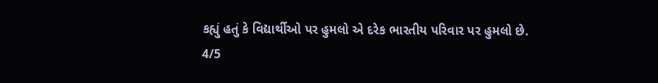કહ્યું હતું કે વિદ્યાર્થીઓ પર હુમલો એ દરેક ભારતીય પરિવાર પર હુમલો છે.
4/5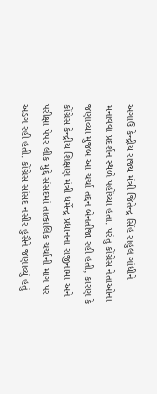અગાઉ કેન્દ્રીય રાજ્ય મંત્રી જિતેન્દ્ર સિંહ રાહુલ ગાંધીને મનાવવા પ્રદર્શન સ્થળે પહોંચ્યા હતા. પરંતુ કોંગ્રેસ નેતાઓના જણાવ્યા મુજબ આ ચર્ચા તદ્દન બેનતીજા રહી હતી, કારણ કે કોંગ્રેસ કેન્દ્રીય શિક્ષણ મંત્રી ધર્મેન્દ્ર પ્રધાનના રાજીનામા અને પરીક્ષા પેપર લીક મુદ્દે સંસદમાં તાત્કાલિક ચર્ચાની માગ પર અડગ રહી હતી. કોંગ્રેસ સાંસદ નસીર હુસૈને જણાવ્યું હતું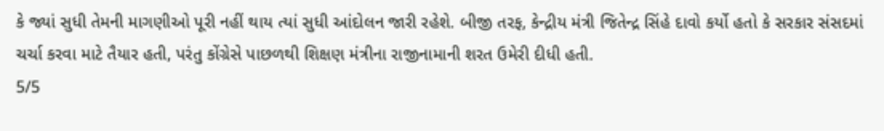કે જ્યાં સુધી તેમની માગણીઓ પૂરી નહીં થાય ત્યાં સુધી આંદોલન જારી રહેશે. બીજી તરફ, કેન્દ્રીય મંત્રી જિતેન્દ્ર સિંહે દાવો કર્યો હતો કે સરકાર સંસદમાં ચર્ચા કરવા માટે તૈયાર હતી, પરંતુ કોંગ્રેસે પાછળથી શિક્ષણ મંત્રીના રાજીનામાની શરત ઉમેરી દીધી હતી.
5/5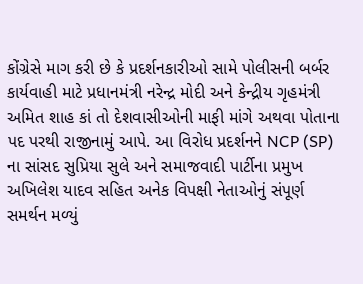કોંગ્રેસે માગ કરી છે કે પ્રદર્શનકારીઓ સામે પોલીસની બર્બર કાર્યવાહી માટે પ્રધાનમંત્રી નરેન્દ્ર મોદી અને કેન્દ્રીય ગૃહમંત્રી અમિત શાહ કાં તો દેશવાસીઓની માફી માંગે અથવા પોતાના પદ પરથી રાજીનામું આપે. આ વિરોધ પ્રદર્શનને NCP (SP) ના સાંસદ સુપ્રિયા સુલે અને સમાજવાદી પાર્ટીના પ્રમુખ અખિલેશ યાદવ સહિત અનેક વિપક્ષી નેતાઓનું સંપૂર્ણ સમર્થન મળ્યું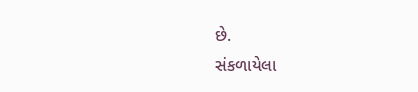છે.
સંકળાયેલા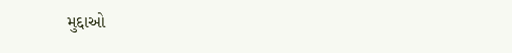મુદ્દાઓ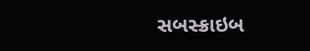સબસ્ક્રાઇબ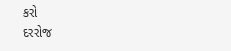કરો
દરરોજ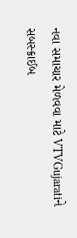નવા સમાચાર મેળવવા માટે VTVGujaratiને સબસ્ક્રાઈબ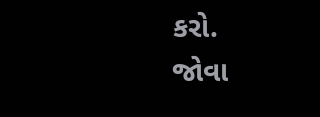કરો.
જોવા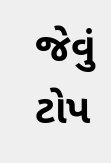જેવું
ટોપ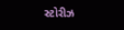સ્ટોરીઝ